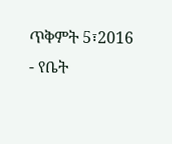ጥቅምት 5፣2016 - የቤት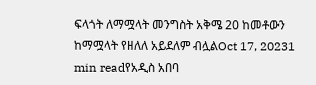ፍላጎት ለማሟላት መንግስት አቅሜ 20 ከመቶውን ከማሟላት የዘለለ አይደለም ብሏልOct 17, 20231 min readየአዲስ አበባ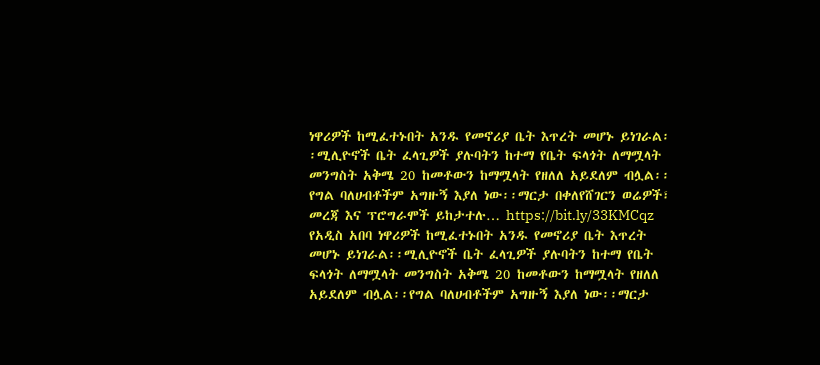ነዋሪዎች ከሚፈተኑበት አንዱ የመኖሪያ ቤት እጥረት መሆኑ ይነገራል፡፡ሚሊዮኖች ቤት ፈላጊዎች ያሉባትን ከተማ የቤት ፍላጎት ለማሟላት መንግስት አቅሜ 20 ከመቶውን ከማሟላት የዘለለ አይደለም ብሏል፡፡የግል ባለሀብቶችም አግዙኝ እያለ ነው፡፡ማርታ በቀለየሸገርን ወሬዎች፣ መረጃ እና ፕሮግራሞች ይከታተሉ… https://bit.ly/33KMCqz
የአዲስ አበባ ነዋሪዎች ከሚፈተኑበት አንዱ የመኖሪያ ቤት እጥረት መሆኑ ይነገራል፡፡ሚሊዮኖች ቤት ፈላጊዎች ያሉባትን ከተማ የቤት ፍላጎት ለማሟላት መንግስት አቅሜ 20 ከመቶውን ከማሟላት የዘለለ አይደለም ብሏል፡፡የግል ባለሀብቶችም አግዙኝ እያለ ነው፡፡ማርታ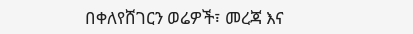በቀለየሸገርን ወሬዎች፣ መረጃ እና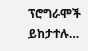ፕሮግራሞች ይከታተሉ…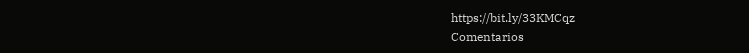https://bit.ly/33KMCqz
Comentarios